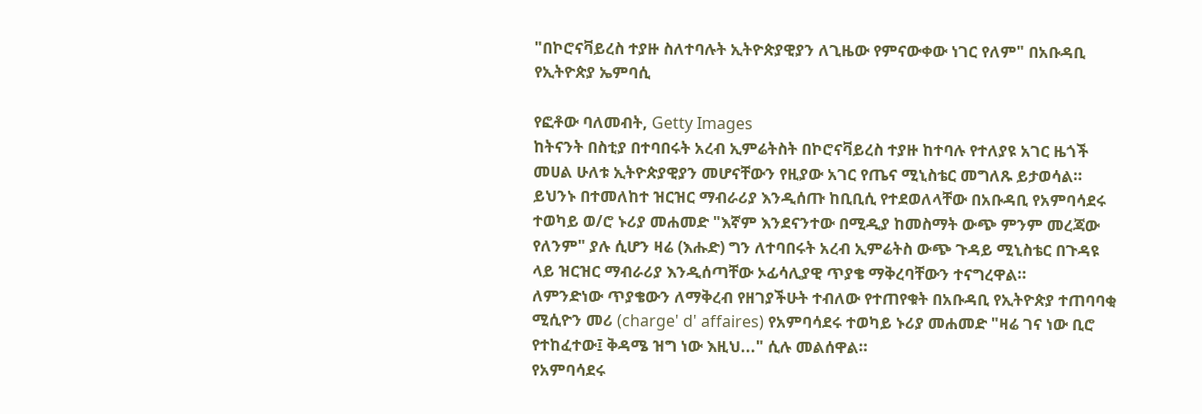"በኮሮናቫይረስ ተያዙ ስለተባሉት ኢትዮጵያዊያን ለጊዜው የምናውቀው ነገር የለም" በአቡዳቢ የኢትዮጵያ ኤምባሲ

የፎቶው ባለመብት, Getty Images
ከትናንት በስቲያ በተባበሩት አረብ ኢምሬትስት በኮሮናቫይረስ ተያዙ ከተባሉ የተለያዩ አገር ዜጎች መሀል ሁለቱ ኢትዮጵያዊያን መሆናቸውን የዚያው አገር የጤና ሚኒስቴር መግለጹ ይታወሳል።
ይህንኑ በተመለከተ ዝርዝር ማብራሪያ እንዲሰጡ ከቢቢሲ የተደወለላቸው በአቡዳቢ የአምባሳደሩ ተወካይ ወ/ሮ ኑሪያ መሐመድ "እኛም እንደናንተው በሚዲያ ከመስማት ውጭ ምንም መረጃው የለንም" ያሉ ሲሆን ዛሬ (እሑድ) ግን ለተባበሩት አረብ ኢምሬትስ ውጭ ጉዳይ ሚኒስቴር በጉዳዩ ላይ ዝርዝር ማብራሪያ እንዲሰጣቸው ኦፊሳሊያዊ ጥያቄ ማቅረባቸውን ተናግረዋል።
ለምንድነው ጥያቄውን ለማቅረብ የዘገያችሁት ተብለው የተጠየቁት በአቡዳቢ የኢትዮጵያ ተጠባባቂ ሚሲዮን መሪ (charge' d' affaires) የአምባሳደሩ ተወካይ ኑሪያ መሐመድ "ዛሬ ገና ነው ቢሮ የተከፈተው፤ ቅዳሜ ዝግ ነው እዚህ..." ሲሉ መልሰዋል።
የአምባሳደሩ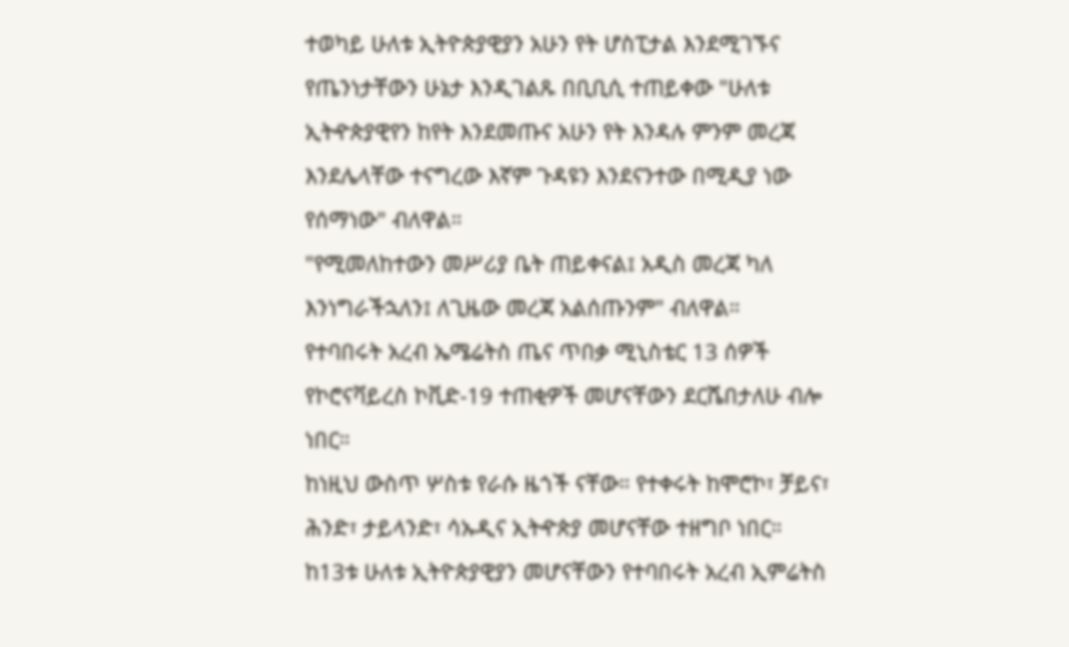ተወካይ ሁለቱ ኢትዮጵያዊያን አሁን የት ሆስፒታል እንደሚገኙና የጤንነታቸውን ሁኔታ እንዲገልጹ በቢቢሲ ተጠይቀው "ሁለቱ ኢትዯጵያዊየን ከየት እንደመጡና አሁን የት እንዳሉ ምንም መረጃ እንደሌላቸው ተናግረው እኛም ጉዳዩን እንደናንተው በሚዲያ ነው የሰማነው" ብለዋል።
"የሚመለከተውን መሥሪያ ቤት ጠይቀናል፤ አዲስ መረጃ ካለ እንነግራችኋለን፤ ለጊዜው መረጃ አልሰጡንም" ብለዋል።
የተባበሩት አረብ ኤሜሬትስ ጤና ጥበቃ ሚኒስቴር 13 ሰዎች የኮሮናቫይረስ ኮቪድ-19 ተጠቂዎች መሆናቸውን ደርሼበታለሁ ብሎ ነበር።
ከነዚህ ውስጥ ሦስቱ የራሱ ዜጎች ናቸው። የተቀሩት ከሞሮኮ፣ ቻይና፣ ሕንድ፣ ታይላንድ፣ ሳኡዲና ኢትዯጵያ መሆናቸው ተዘግቦ ነበር።
ከ13ቱ ሁለቱ ኢትዮጵያዊያን መሆናቸውን የተባበሩት አረብ ኢምሬትስ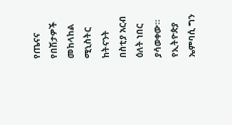የጤናና የበሽታዎች መከላከል ሚኒስትር ከትናንት በስቲያ አርብ ዕለት ነበር ያሳወቀው። የኢትዮጵያ ኤምባሲ ግን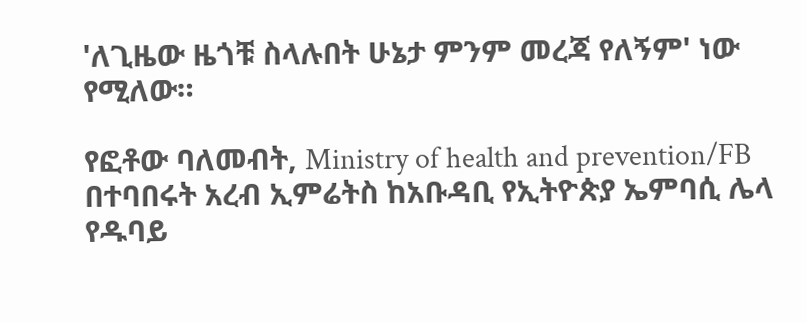'ለጊዜው ዜጎቹ ስላሉበት ሁኔታ ምንም መረጃ የለኝም' ነው የሚለው።

የፎቶው ባለመብት, Ministry of health and prevention/FB
በተባበሩት አረብ ኢምሬትስ ከአቡዳቢ የኢትዮጵያ ኤምባሲ ሌላ የዱባይ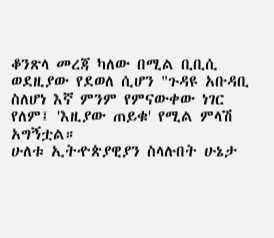ቆንጽላ መረጃ ካለው በሚል ቢቢሲ ወደዚያው የደወለ ሲሆን "ጉዳዩ አቡዳቢ ስለሆነ እኛ ምንም የምናውቀው ነገር የለም፤ 'እዚያው ጠይቁ' የሚል ምላሽ አግኝቷል።
ሁለቱ ኢትዯጵያዊያን ስላሉበት ሁኔታ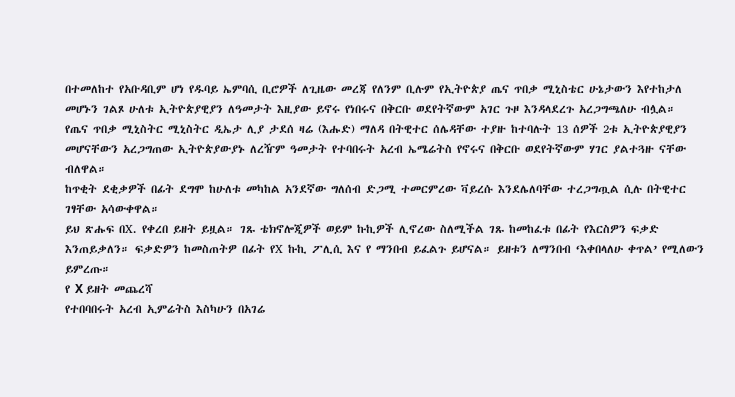በተመለከተ የአቡዳቢም ሆነ የዱባይ ኤምባሲ ቢሮዎች ለጊዜው መረጃ የለንም ቢሉም የኢትዮጵያ ጤና ጥበቃ ሚኒስቴር ሁኔታውን እየተከታለ መሆኑን ገልጾ ሁለቱ ኢትዮጵያዊያን ለዓመታት እዚያው ይኖሩ የነበሩና በቅርቡ ወደየትኛውም አገር ጉዞ እንዳላደረጉ አረጋግጫለሁ ብሏል።
የጤና ጥበቃ ሚኒስትር ሚኒስትር ዲኤታ ሊያ ታደሰ ዛሬ (እሑድ) ማለዳ በትዊተር ሰሌዳቸው ተያዙ ከተባሉት 13 ሰዎች 2ቱ ኢትዮጵያዊያን መሆናቸውን አረጋግጠው ኢትዮጵያውያኑ ለረዥም ዓመታት የተባበሩት አረብ ኤሜሬትስ የኖሩና በቅርቡ ወደየትኛውም ሃገር ያልተጓዙ ናቸው ብለዋል።
ከጥቂት ደቂቃዎች በፊት ደግሞ ከሁለቱ መካከል አንደኛው ግለሰብ ድጋሚ ተመርምረው ቫይረሱ እንደሌለባቸው ተረጋግጧል ሲሉ በትዊተር ገፃቸው አሳውቀዋል።
ይህ ጽሑፍ በX. የቀረበ ይዘት ይዟል። ገጹ ቴክኖሎጂዎች ወይም ኩኪዎች ሊኖረው ስለሚችል ገጹ ከመከፈቱ በፊት የእርስዎን ፍቃድ እንጠይቃለን። ፍቃድዎን ከመስጠትዎ በፊት የX ኩኪ ፖሊሲ እና የ ማንበብ ይፈልጉ ይሆናል። ይዘቱን ለማንበብ ‘እቀበላለሁ ቀጥል’ የሚለውን ይምረጡ።
የ X ይዘት መጨረሻ
የተበባበሩት አረብ ኢምሬትስ እስካሁን በአገሬ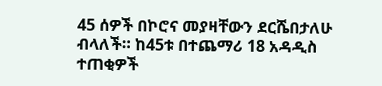45 ሰዎች በኮሮና መያዛቸውን ደርሼበታለሁ ብላለች። ከ45ቱ በተጨማሪ 18 አዳዲስ ተጠቂዎች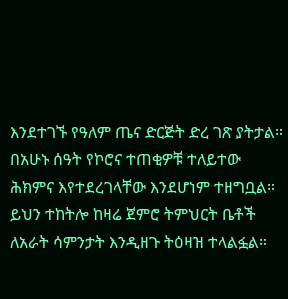እንደተገኙ የዓለም ጤና ድርጅት ድረ ገጽ ያትታል።
በአሁኑ ሰዓት የኮሮና ተጠቂዎቹ ተለይተው ሕክምና እየተደረገላቸው እንደሆነም ተዘግቧል።
ይህን ተከትሎ ከዛሬ ጀምሮ ትምህርት ቤቶች ለአራት ሳምንታት እንዲዘጉ ትዕዛዝ ተላልፏል።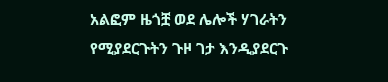አልፎም ዜጎቿ ወደ ሌሎች ሃገራትን የሚያደርጉትን ጉዞ ገታ እንዲያደርጉ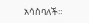አሳስባለች።